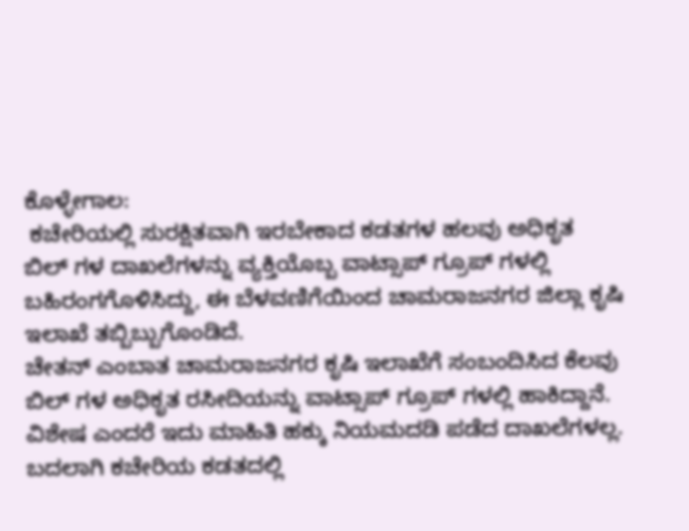ಕೊಳ್ಳೇಗಾಲ:
 ಕಚೇರಿಯಲ್ಲಿ ಸುರಕ್ಷಿತವಾಗಿ ಇರಬೇಕಾದ ಕಡತಗಳ ಹಲವು ಅಧಿಕೃತ
ಬಿಲ್ ಗಳ ದಾಖಲೆಗಳನ್ನು ವ್ಯಕ್ತಿಯೊಬ್ಬ ವಾಟ್ಸಾಪ್ ಗ್ರೂಪ್ ಗಳಲ್ಲಿ
ಬಹಿರಂಗಗೊಳಿಸಿದ್ದು, ಈ ಬೆಳವಣಿಗೆಯಿಂದ ಚಾಮರಾಜನಗರ ಜಿಲ್ಲಾ ಕೃಷಿ
ಇಲಾಖೆ ತಬ್ಬಿಬ್ಬುಗೊಂಡಿದೆ.
ಚೇತನ್ ಎಂಬಾತ ಚಾಮರಾಜನಗರ ಕೃಷಿ ಇಲಾಖೆಗೆ ಸಂಬಂದಿಸಿದ ಕೆಲವು
ಬಿಲ್ ಗಳ ಅಧಿಕೃತ ರಸೀದಿಯನ್ನು ವಾಟ್ಸಾಪ್ ಗ್ರೂಪ್ ಗಳಲ್ಲಿ ಹಾಕಿದ್ದಾನೆ.
ವಿಶೇಷ ಎಂದರೆ ಇದು ಮಾಹಿತಿ ಹಕ್ಕು ನಿಯಮದಡಿ ಪಡೆದ ದಾಖಲೆಗಳಲ್ಲ.
ಬದಲಾಗಿ ಕಚೇರಿಯ ಕಡತದಲ್ಲಿ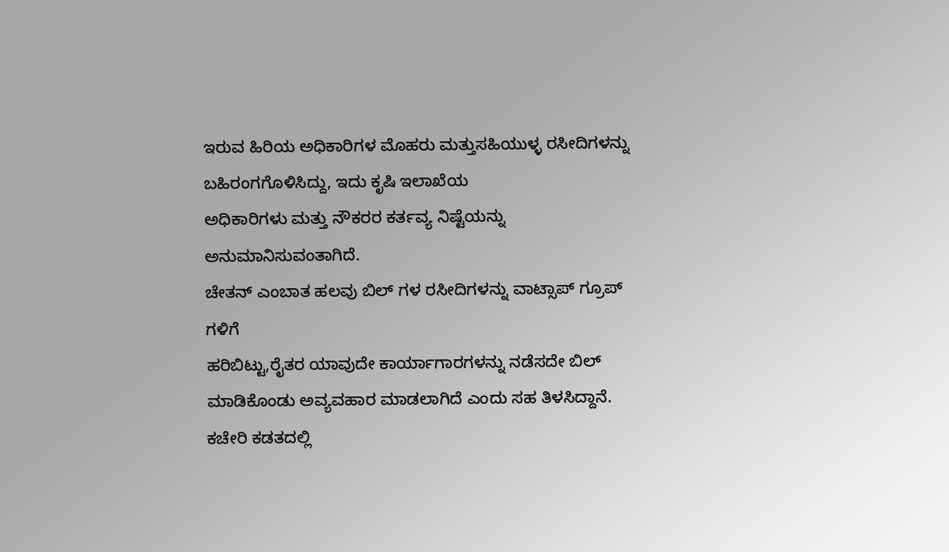ಇರುವ ಹಿರಿಯ ಅಧಿಕಾರಿಗಳ ಮೊಹರು ಮತ್ತುಸಹಿಯುಳ್ಳ ರಸೀದಿಗಳನ್ನು ಬಹಿರಂಗಗೊಳಿಸಿದ್ದು, ಇದು ಕೃಷಿ ಇಲಾಖೆಯ
ಅಧಿಕಾರಿಗಳು ಮತ್ತು ನೌಕರರ ಕರ್ತವ್ಯ ನಿಷ್ಟೆಯನ್ನು ಅನುಮಾನಿಸುವಂತಾಗಿದೆ.
ಚೇತನ್ ಎಂಬಾತ ಹಲವು ಬಿಲ್ ಗಳ ರಸೀದಿಗಳನ್ನು ವಾಟ್ಸಾಪ್ ಗ್ರೂಪ್ ಗಳಿಗೆ
ಹರಿಬಿಟ್ಟು,ರೈತರ ಯಾವುದೇ ಕಾರ್ಯಾಗಾರಗಳನ್ನು ನಡೆಸದೇ ಬಿಲ್
ಮಾಡಿಕೊಂಡು ಅವ್ಯವಹಾರ ಮಾಡಲಾಗಿದೆ ಎಂದು ಸಹ ತಿಳಸಿದ್ದಾನೆ.
ಕಚೇರಿ ಕಡತದಲ್ಲಿ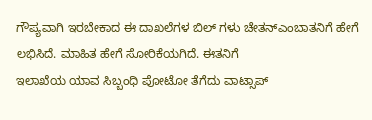ಗೌಪ್ಯವಾಗಿ ಇರಬೇಕಾದ ಈ ದಾಖಲೆಗಳ ಬಿಲ್ ಗಳು ಚೇತನ್‌ಎಂಬಾತನಿಗೆ ಹೇಗೆ ಲಭಿಸಿದೆ. ಮಾಹಿತ ಹೇಗೆ ಸೋರಿಕೆಯಗಿದೆ. ಈತನಿಗೆ
ಇಲಾಖೆಯ ಯಾವ ಸಿಬ್ಬಂಧಿ ಪೋಟೋ ತೆಗೆದು ವಾಟ್ಸಾಪ್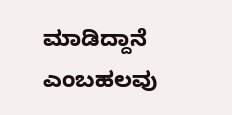ಮಾಡಿದ್ದಾನೆ ಎಂಬಹಲವು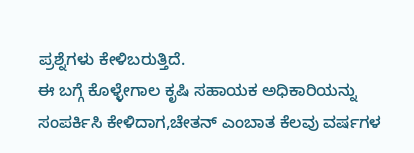ಪ್ರಶ್ನೆಗಳು ಕೇಳಿಬರುತ್ತಿದೆ.
ಈ ಬಗ್ಗೆ ಕೊಳ್ಳೇಗಾಲ ಕೃಷಿ ಸಹಾಯಕ ಅಧಿಕಾರಿಯನ್ನು ಸಂಪರ್ಕಿಸಿ ಕೇಳಿದಾಗ,ಚೇತನ್ ಎಂಬಾತ ಕೆಲವು ವರ್ಷಗಳ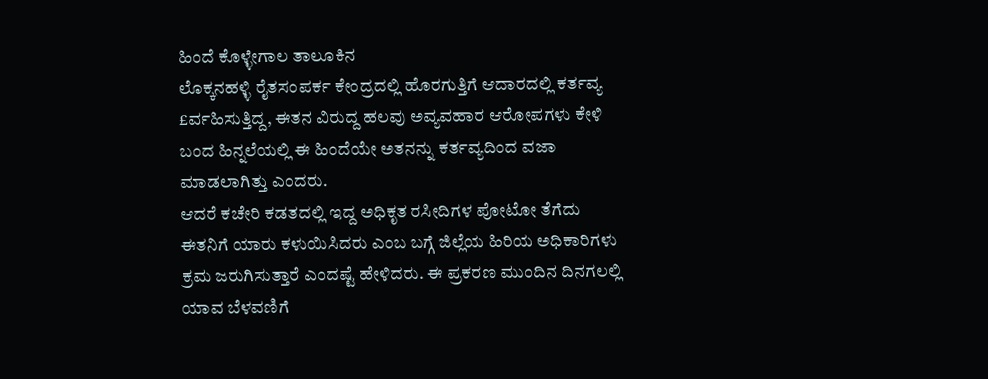ಹಿಂದೆ ಕೊಳ್ಳೇಗಾಲ ತಾಲೂಕಿನ
ಲೊಕ್ಕನಹಳ್ಳಿ ರೈತಸಂಪರ್ಕ ಕೇಂದ್ರದಲ್ಲಿ ಹೊರಗುತ್ತಿಗೆ ಆದಾರದಲ್ಲಿ ಕರ್ತವ್ಯ
£ರ್ವಹಿಸುತ್ತಿದ್ದ, ಈತನ ವಿರುದ್ದ ಹಲವು ಅವ್ಯವಹಾರ ಆರೋಪಗಳು ಕೇಳಿ
ಬಂದ ಹಿನ್ನಲೆಯಲ್ಲಿ ಈ ಹಿಂದೆಯೇ ಅತನನ್ನು ಕರ್ತವ್ಯದಿಂದ ವಜಾ
ಮಾಡಲಾಗಿತ್ತು ಎಂದರು.
ಆದರೆ ಕಚೇರಿ ಕಡತದಲ್ಲಿ ಇದ್ದ ಅಧಿಕೃತ ರಸೀದಿಗಳ ಪೋಟೋ ತೆಗೆದು
ಈತನಿಗೆ ಯಾರು ಕಳುಯಿಸಿದರು ಎಂಬ ಬಗ್ಗೆ ಜಿಲ್ಲೆಯ ಹಿರಿಯ ಅಧಿಕಾರಿಗಳು
ಕ್ರಮ ಜರುಗಿಸುತ್ತಾರೆ ಎಂದಷ್ಟೆ ಹೇಳಿದರು. ಈ ಪ್ರಕರಣ ಮುಂದಿನ ದಿನಗಲಲ್ಲಿ
ಯಾವ ಬೆಳವಣಿಗೆ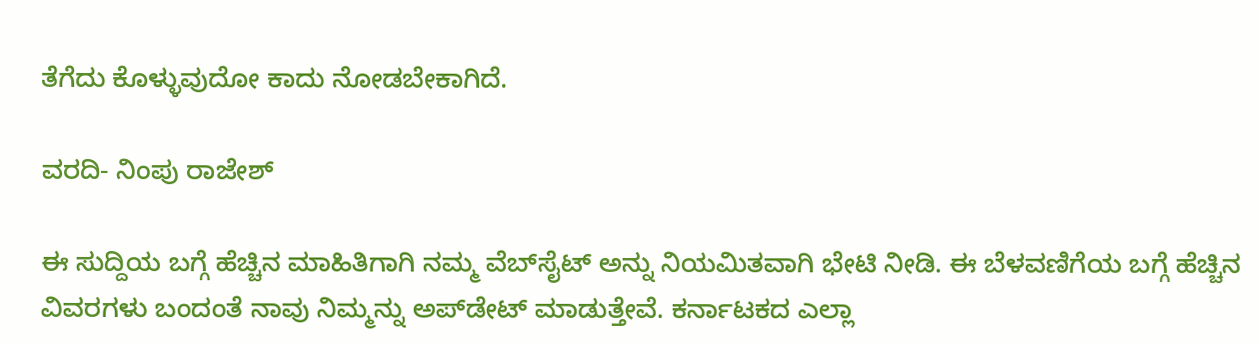ತೆಗೆದು ಕೊಳ್ಳುವುದೋ ಕಾದು ನೋಡಬೇಕಾಗಿದೆ.

ವರದಿ- ನಿಂಪು ರಾಜೇಶ್

ಈ ಸುದ್ದಿಯ ಬಗ್ಗೆ ಹೆಚ್ಚಿನ ಮಾಹಿತಿಗಾಗಿ ನಮ್ಮ ವೆಬ್‌ಸೈಟ್ ಅನ್ನು ನಿಯಮಿತವಾಗಿ ಭೇಟಿ ನೀಡಿ. ಈ ಬೆಳವಣಿಗೆಯ ಬಗ್ಗೆ ಹೆಚ್ಚಿನ ವಿವರಗಳು ಬಂದಂತೆ ನಾವು ನಿಮ್ಮನ್ನು ಅಪ್‌ಡೇಟ್ ಮಾಡುತ್ತೇವೆ. ಕರ್ನಾಟಕದ ಎಲ್ಲಾ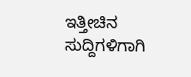ಇತ್ತೀಚಿನ ಸುದ್ದಿಗಳಿಗಾಗಿ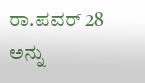ರಾ.ಪವರ್ 28 ಅನ್ನು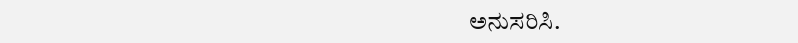ಅನುಸರಿಸಿ.